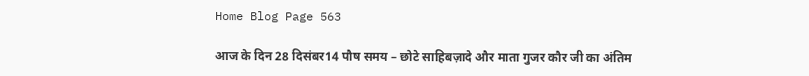Home Blog Page 563

आज के दिन 28 दिसंबर14 पौष समय – छोटे साहिबज़ादे और माता गुजर कौर जी का अंतिम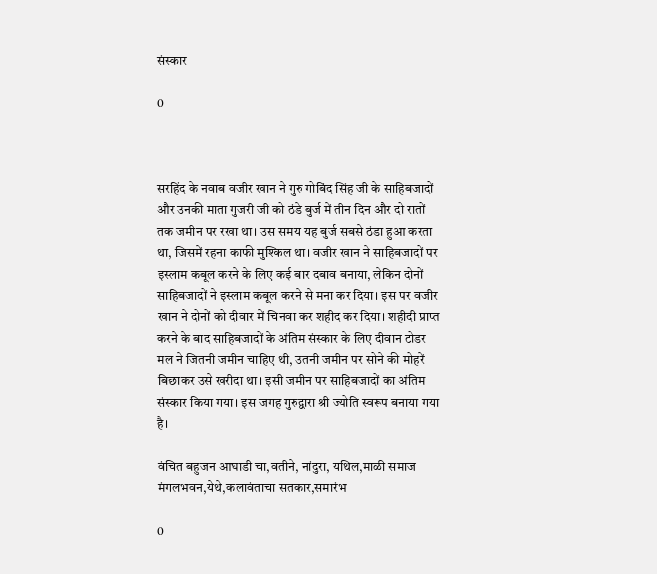संस्कार

0



सरहिंद के नवाब वजीर खान ने गुरु गोबिंद सिंह जी के साहिबजादों और उनकी माता गुजरी जी को ठंडे बुर्ज में तीन दिन और दो रातों तक जमीन पर रखा था। उस समय यह बुर्ज सबसे ठंडा हुआ करता था, जिसमें रहना काफी मुश्किल था। वजीर खान ने साहिबजादों पर इस्लाम कबूल करने के लिए कई बार दबाव बनाया, लेकिन दोनों साहिबजादों ने इस्लाम कबूल करने से मना कर दिया। इस पर वजीर खान ने दोनों को दीवार में चिनवा कर शहीद कर दिया। शहीदी प्राप्त करने के बाद साहिबजादों के अंतिम संस्कार के लिए दीवान टोडर मल ने जितनी जमीन चाहिए थी, उतनी जमीन पर सोने की मोहरें बिछाकर उसे खरीदा था। इसी जमीन पर साहिबजादों का अंतिम संस्कार किया गया। इस जगह गुरुद्वारा श्री ज्योति स्वरूप बनाया गया है।

वंचित बहुजन आघाडी चा,वतीने, नांदुरा, यथिल,माळी समाज मंगलभवन,येथे,कलावंताचा सतकार,समारंभ

0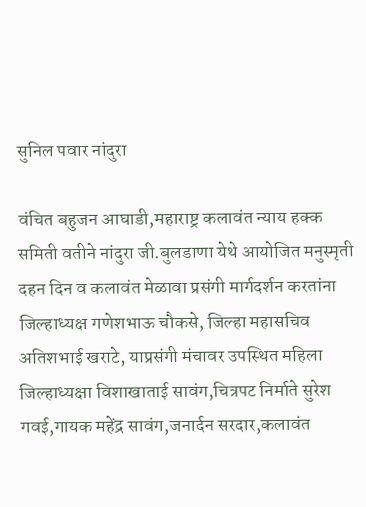सुनिल पवार नांदुरा

वंचित बहुजन आघाडी,महाराष्ट्र कलावंत न्याय हक्क समिती वतीने नांदुरा जी.बुलडाणा येथे आयोजित मनुस्मृती दहन दिन व कलावंत मेळावा प्रसंगी मार्गदर्शन करतांना जिल्हाध्यक्ष गणेशभाऊ चौकसे, जिल्हा महासचिव अतिशभाई खराटे, याप्रसंगी मंचावर उपस्थित महिला जिल्हाध्यक्षा विशाखाताई सावंग,चित्रपट निर्माते सुरेश गवई,गायक महेंद्र सावंग,जनार्दन सरदार,कलावंत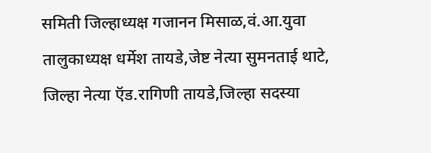समिती जिल्हाध्यक्ष गजानन मिसाळ,वं.आ.युवा तालुकाध्यक्ष धर्मेश तायडे,जेष्ट नेत्या सुमनताई थाटे, जिल्हा नेत्या ऍड.रागिणी तायडे,जिल्हा सदस्या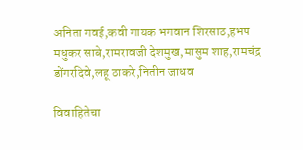अनिता गवई,कवी गायक भगवान शिरसाठ,हभप मधुकर साबे,रामरावजी देशमुख,मासुम शाह,रामचंद्र डोंगरदिवे,लहू ठाकरे,नितीन जाधव

विवाहितेचा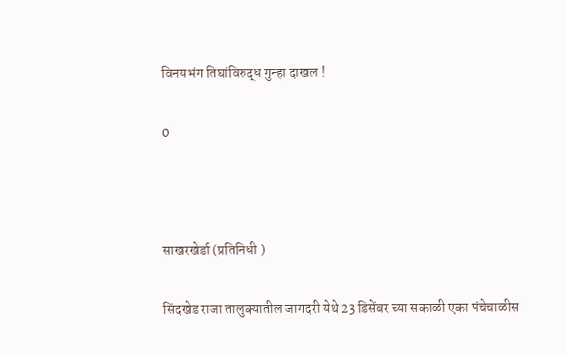विनयभंग तिघांविरुद्ध गुन्हा दाखल !

0



साखरखेर्डा (प्रतिनिधी )

सिंदखेड राजा तालुक्यातील जागदरी येथे 23 डिसेंबर च्या सकाळी एका पंचेचाळीस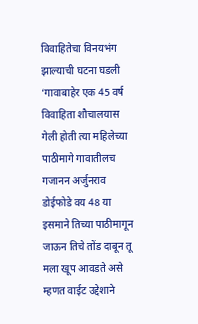विवाहितेचा विनयभंग झाल्याची घटना घडली ‘गावाबाहेर एक 45 वर्ष विवाहिता शौचालयास गेली होती त्या महिलेच्या पाठीमागे गावातीलच गजानन अर्जुनराव डोईफोडे वय 48 या इसमाने तिच्या पाठीमागून जाऊन तिचे तोंड दाबून तू मला खूप आवडते असे म्हणत वाईट उद्देशाने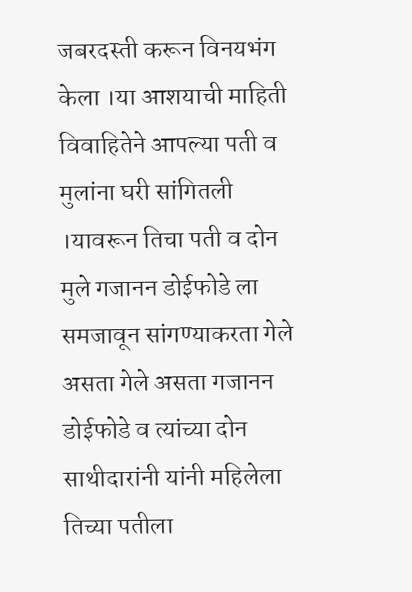जबरदस्ती करून विनयभंग केला ।या आशयाची माहिती विवाहितेने आपल्या पती व मुलांना घरी सांगितली ।यावरून तिचा पती व दोन मुले गजानन डोईफोडे ला समजावून सांगण्याकरता गेले असता गेले असता गजानन डोईफोडे व त्यांच्या दोन साथीदारांनी यांनी महिलेला तिच्या पतीला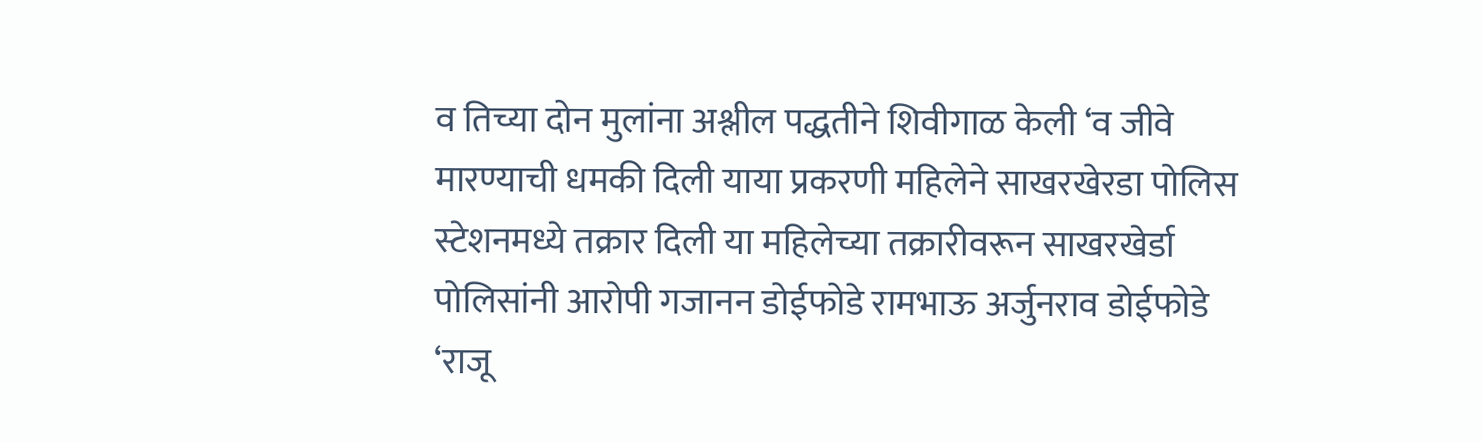व तिच्या दोन मुलांना अश्लील पद्धतीने शिवीगाळ केली ‘व जीवे मारण्याची धमकी दिली याया प्रकरणी महिलेने साखरखेरडा पोलिस स्टेशनमध्ये तक्रार दिली या महिलेच्या तक्रारीवरून साखरखेर्डा पोलिसांनी आरोपी गजानन डोईफोडे रामभाऊ अर्जुनराव डोईफोडे ‘राजू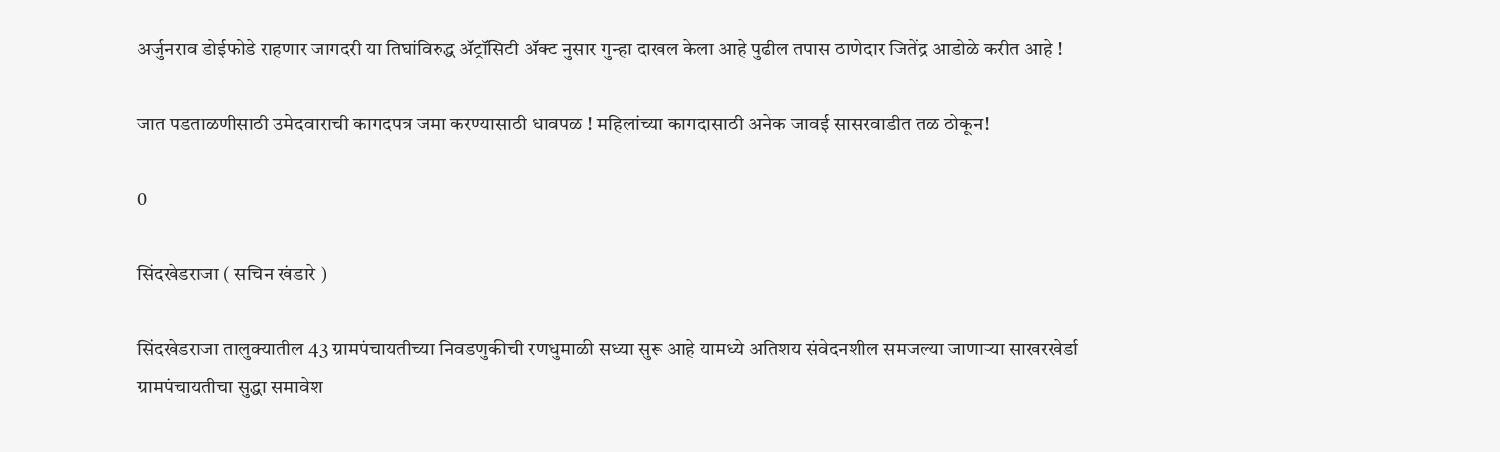अर्जुनराव डोईफोडे राहणार जागदरी या तिघांविरुद्ध ॲट्रॉसिटी ॲक्ट नुसार गुन्हा दाखल केला आहे पुढील तपास ठाणेदार जितेंद्र आडोळे करीत आहे !

जात पडताळणीसाठी उमेदवाराची कागदपत्र जमा करण्यासाठी धावपळ ! महिलांच्या कागदासाठी अनेक जावई सासरवाडीत तळ ठोकून!

0

सिंदखेडराजा ( सचिन खंडारे )

सिंदखेडराजा तालुक्यातील 43 ग्रामपंचायतीच्या निवडणुकीची रणधुमाळी सध्या सुरू आहे यामध्ये अतिशय संवेदनशील समजल्या जाणाऱ्या साखरखेर्डा ग्रामपंचायतीचा सुद्धा समावेश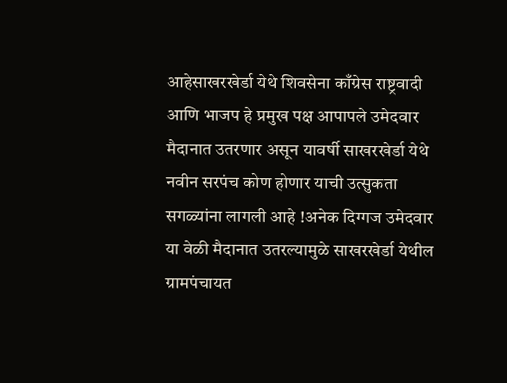आहेसाखरखेर्डा येथे शिवसेना काँग्रेस राष्ट्रवादी आणि भाजप हे प्रमुख पक्ष आपापले उमेदवार मैदानात उतरणार असून यावर्षी साखरखेर्डा येथे नवीन सरपंच कोण होणार याची उत्सुकता सगळ्यांना लागली आहे !अनेक दिग्गज उमेदवार या वेळी मैदानात उतरल्यामुळे साखरखेर्डा येथील ग्रामपंचायत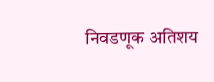निवडणूक अतिशय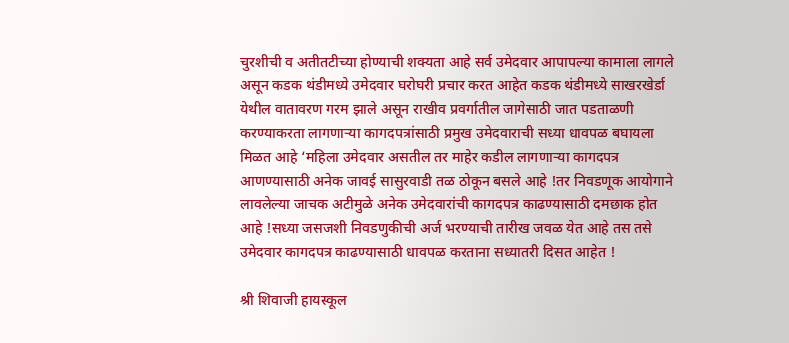चुरशीची व अतीतटीच्या होण्याची शक्यता आहे सर्व उमेदवार आपापल्या कामाला लागले असून कडक थंडीमध्ये उमेदवार घरोघरी प्रचार करत आहेत कडक थंडीमध्ये साखरखेर्डा येथील वातावरण गरम झाले असून राखीव प्रवर्गातील जागेसाठी जात पडताळणी करण्याकरता लागणाऱ्या कागदपत्रांसाठी प्रमुख उमेदवाराची सध्या धावपळ बघायला मिळत आहे ‘महिला उमेदवार असतील तर माहेर कडील लागणाऱ्या कागदपत्र आणण्यासाठी अनेक जावई सासुरवाडी तळ ठोकून बसले आहे !तर निवडणूक आयोगाने लावलेल्या जाचक अटीमुळे अनेक उमेदवारांची कागदपत्र काढण्यासाठी दमछाक होत आहे !सध्या जसजशी निवडणुकीची अर्ज भरण्याची तारीख जवळ येत आहे तस तसे उमेदवार कागदपत्र काढण्यासाठी धावपळ करताना सध्यातरी दिसत आहेत !

श्री शिवाजी हायस्कूल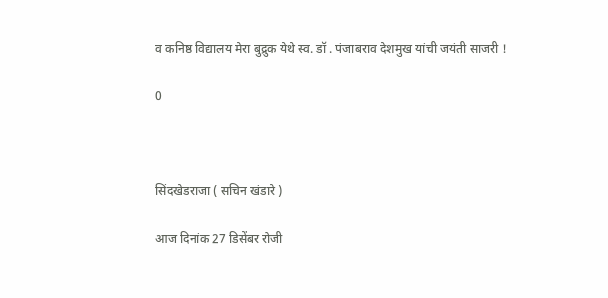व कनिष्ठ विद्यालय मेरा बुद्रुक येथे स्व. डॉ . पंजाबराव देशमुख यांची जयंती साजरी !

0



सिंदखेडराजा ( सचिन खंडारे )

आज दिनांक 27 डिसेंबर रोजी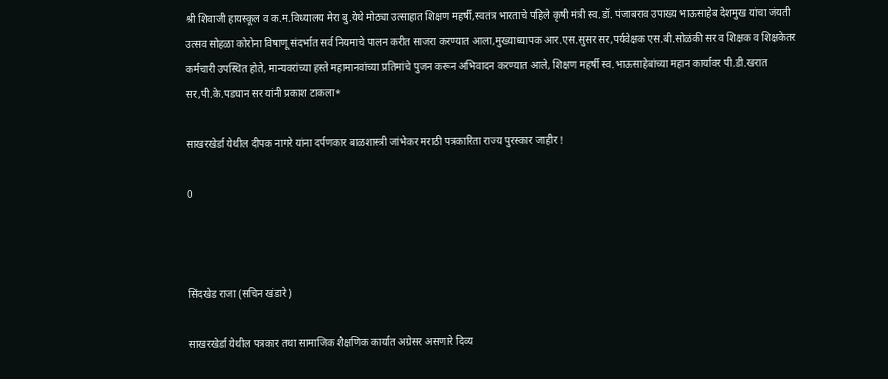श्री शिवाजी हायस्कूल व क.म.विध्यालय मेरा बु.येथे मोठ्या उत्साहात शिक्षण महर्षी,स्वतंत्र भारताचे पहिले कृषी मंत्री स्व.डॉ. पंजाबराव उपाख्य भाऊसाहेब देशमुख यांचा जंयती उत्सव सोहळा कोरोना विषाणू संदर्भात सर्व नियमाचे पालन करीत साजरा करण्यात आला,मुख्याध्यापक आर.एस.सुसर सर,पर्यवेक्षक एस.बी.सोळंकी सर व शिक्षक व शिक्षकेतर कर्मचारी उपस्थित होते, मान्यवरांच्या हस्ते महामानवांच्या प्रतिमांचे पुजन करून अभिवादन करण्यात आले, शिक्षण महर्षी स्व.भाऊसाहेबांच्या महान कार्यावर पी.डी.खरात सर,पी.के.पडघान सर यांनी प्रकाश टाकला*

साखरखेर्डा येथील दीपक नागरे यांना दर्पणकार बाळशास्त्री जांभेकर मराठी पत्रकारिता राज्य पुरस्कार जाहीर !

0



सिंदखेड राजा (सचिन खंडारे )

साखरखेर्डा येथील पत्रकार तथा सामाजिक शैक्षणिक कार्यात अग्रेसर असणारे दिव्य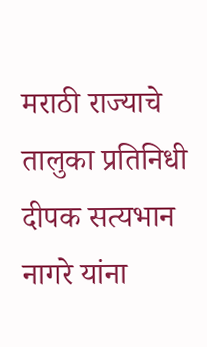मराठी राज्याचे तालुका प्रतिनिधी दीपक सत्यभान नागरे यांना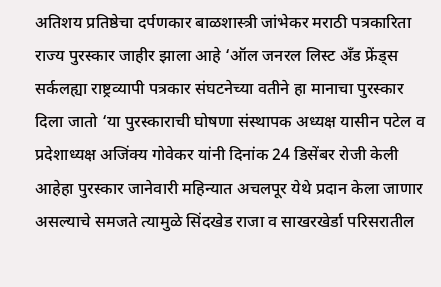अतिशय प्रतिष्ठेचा दर्पणकार बाळशास्त्री जांभेकर मराठी पत्रकारिता राज्य पुरस्कार जाहीर झाला आहे ‘ऑल जनरल लिस्ट अँड फ्रेंड्स सर्कलह्या राष्ट्रव्यापी पत्रकार संघटनेच्या वतीने हा मानाचा पुरस्कार दिला जातो ‘या पुरस्काराची घोषणा संस्थापक अध्यक्ष यासीन पटेल व प्रदेशाध्यक्ष अजिंक्य गोवेकर यांनी दिनांक 24 डिसेंबर रोजी केली आहेहा पुरस्कार जानेवारी महिन्यात अचलपूर येथे प्रदान केला जाणार असल्याचे समजते त्यामुळे सिंदखेड राजा व साखरखेर्डा परिसरातील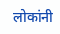लोकांनी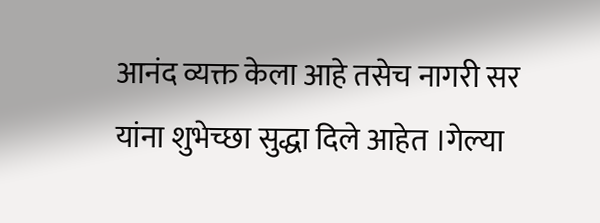आनंद व्यक्त केला आहे तसेच नागरी सर यांना शुभेच्छा सुद्धा दिले आहेत ।गेल्या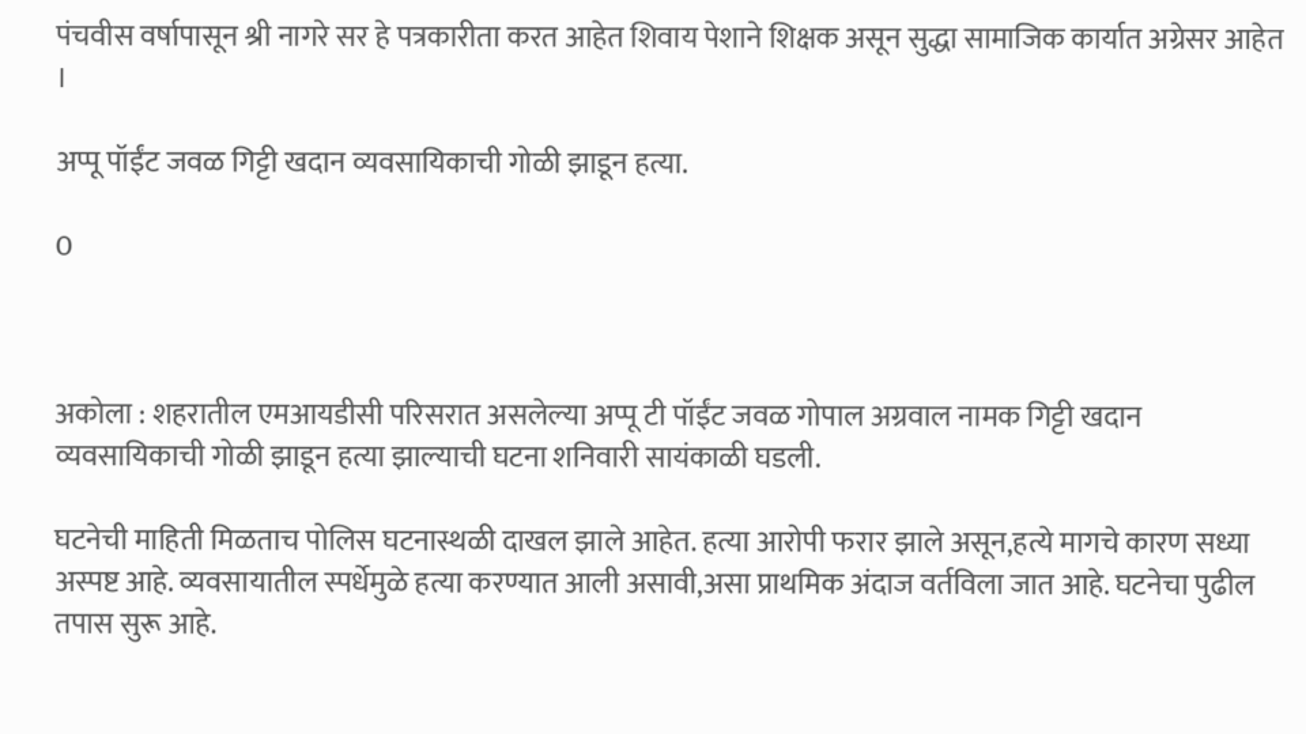पंचवीस वर्षापासून श्री नागरे सर हे पत्रकारीता करत आहेत शिवाय पेशाने शिक्षक असून सुद्धा सामाजिक कार्यात अग्रेसर आहेत ।

अप्पू पॉईंट जवळ गिट्टी खदान व्यवसायिकाची गोळी झाडून हत्या.

0



अकोला : शहरातील एमआयडीसी परिसरात असलेल्या अप्पू टी पॉईंट जवळ गोपाल अग्रवाल नामक गिट्टी खदान व्यवसायिकाची गोळी झाडून हत्या झाल्याची घटना शनिवारी सायंकाळी घडली.

घटनेची माहिती मिळताच पोलिस घटनास्थळी दाखल झाले आहेत. हत्या आरोपी फरार झाले असून,हत्ये मागचे कारण सध्या अस्पष्ट आहे. व्यवसायातील स्पर्धेमुळे हत्या करण्यात आली असावी,असा प्राथमिक अंदाज वर्तविला जात आहे. घटनेचा पुढील तपास सुरू आहे.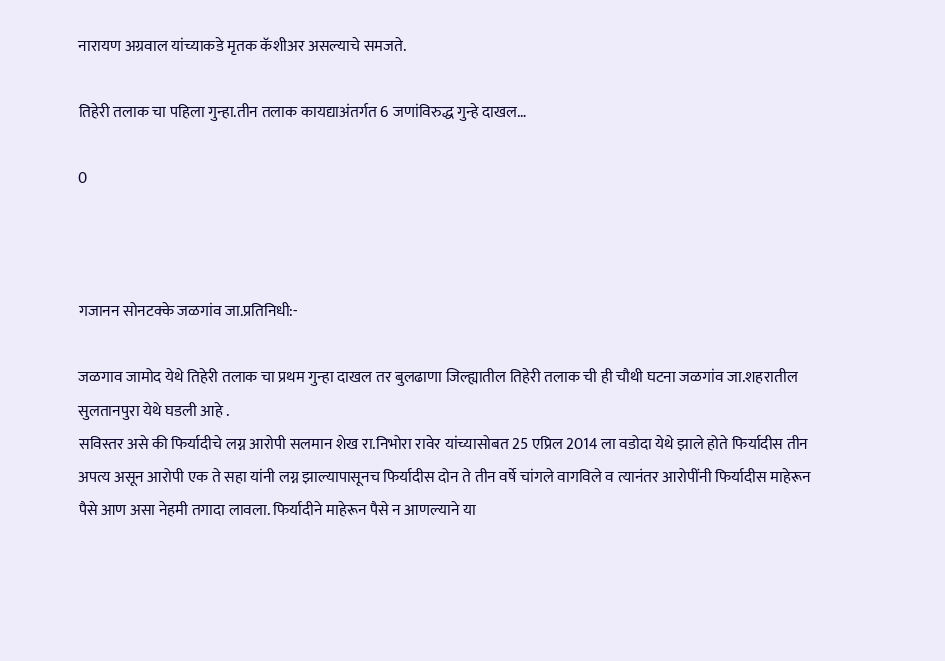नारायण अग्रवाल यांच्याकडे मृतक कॅशीअर असल्याचे समजते.

तिहेरी तलाक चा पहिला गुन्हा.तीन तलाक कायद्याअंतर्गत 6 जणांविरुद्ध गुन्हे दाखल…

0



गजानन सोनटक्के जळगांव जा.प्रतिनिधी:-

जळगाव जामोद येथे तिहेरी तलाक चा प्रथम गुन्हा दाखल तर बुलढाणा जिल्ह्यातील तिहेरी तलाक ची ही चौथी घटना जळगांव जा.शहरातील सुलतानपुरा येथे घडली आहे .
सविस्तर असे की फिर्यादीचे लग्न आरोपी सलमान शेख रा.निभोरा रावेर यांच्यासोबत 25 एप्रिल 2014 ला वडोदा येथे झाले होते फिर्यादीस तीन अपत्य असून आरोपी एक ते सहा यांनी लग्न झाल्यापासूनच फिर्यादीस दोन ते तीन वर्षे चांगले वागविले व त्यानंतर आरोपींनी फिर्यादीस माहेरून पैसे आण असा नेहमी तगादा लावला. फिर्यादीने माहेरून पैसे न आणल्याने या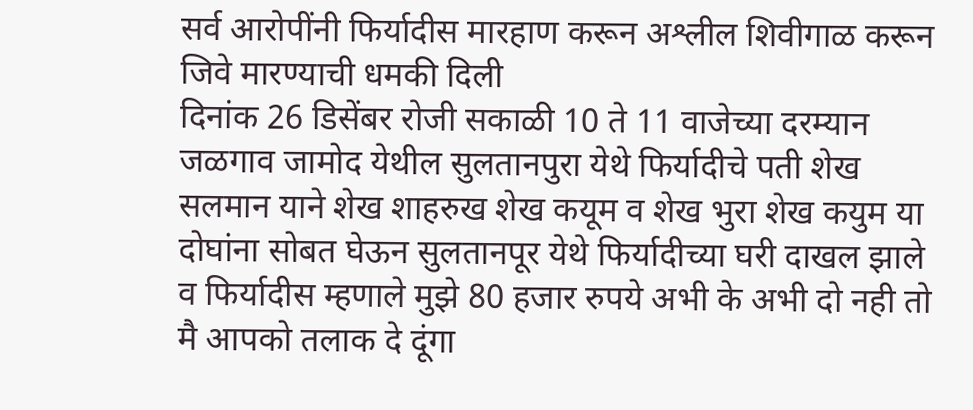सर्व आरोपींनी फिर्यादीस मारहाण करून अश्लील शिवीगाळ करून जिवे मारण्याची धमकी दिली
दिनांक 26 डिसेंबर रोजी सकाळी 10 ते 11 वाजेच्या दरम्यान जळगाव जामोद येथील सुलतानपुरा येथे फिर्यादीचे पती शेख सलमान याने शेख शाहरुख शेख कयूम व शेख भुरा शेख कयुम या दोघांना सोबत घेऊन सुलतानपूर येथे फिर्यादीच्या घरी दाखल झाले व फिर्यादीस म्हणाले मुझे 80 हजार रुपये अभी के अभी दो नही तो मै आपको तलाक दे दूंगा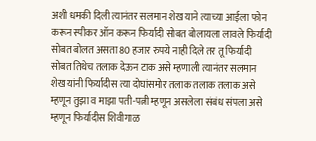अशी धमकी दिली त्यानंतर सलमान शेख याने त्याच्या आईला फोन करून स्पीकर ऑन करून फिर्यादी सोबत बोलायला लावले फिर्यादी सोबत बोलत असता 80 हजार रुपये नाही दिले तर तू फिर्यादी सोबत तिथेच तलाक देऊन टाक असे म्हणाली त्यानंतर सलमान शेख यांनी फिर्यादीस त्या दोघांसमोर तलाक तलाक तलाक असे म्हणून तुझा व माझा पती-पत्नी म्हणून असलेला संबंध संपला असे म्हणून फिर्यादीस शिवीगाळ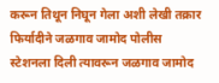करून तिथून निघून गेला अशी लेखी तक्रार फिर्यादीने जळगाव जामोद पोलीस स्टेशनला दिली त्यावरून जळगाव जामोद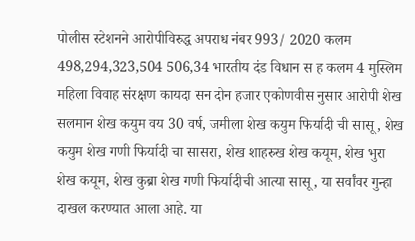पोलीस स्टेशनने आरोपीविरुद्ध अपराध नंबर 993/ 2020 कलम 498,294,323,504 506,34 भारतीय दंड विधान स ह कलम 4 मुस्लिम महिला विवाह संरक्षण कायदा सन दोन हजार एकोणवीस नुसार आरोपी शेख सलमान शेख कयुम वय 30 वर्ष, जमीला शेख कयुम फिर्यादी ची सासू, शेख कयुम शेख गणी फिर्यादी चा सासरा, शेख शाहरुख शेख कयूम, शेख भुरा शेख कयूम, शेख कुब्रा शेख गणी फिर्यादीची आत्या सासू, या सर्वांवर गुन्हा दाखल करण्यात आला आहे. या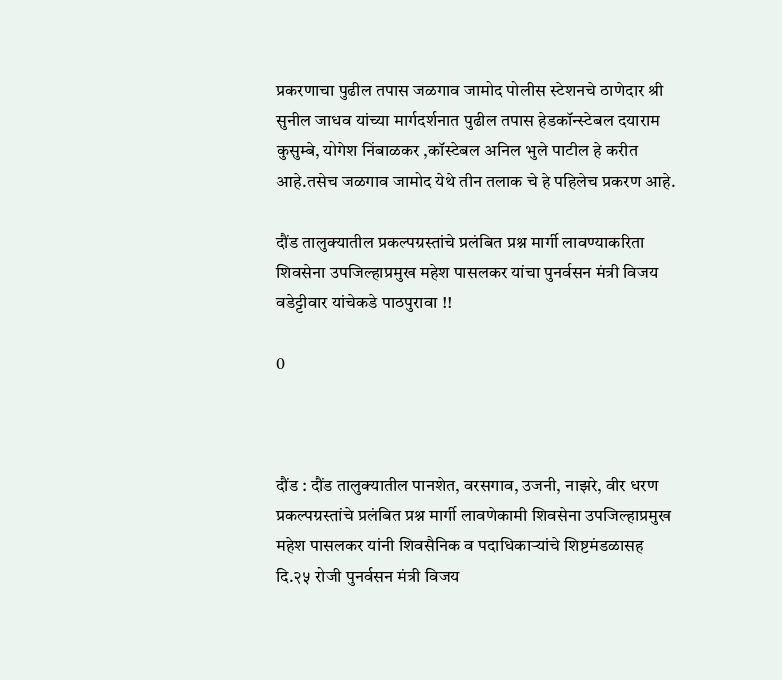प्रकरणाचा पुढील तपास जळगाव जामोद पोलीस स्टेशनचे ठाणेदार श्री सुनील जाधव यांच्या मार्गदर्शनात पुढील तपास हेडकॉन्स्टेबल दयाराम कुसुम्बे, योगेश निंबाळकर ,कॉस्टेबल अनिल भुले पाटील हे करीत आहे.तसेच जळगाव जामोद येथे तीन तलाक चे हे पहिलेच प्रकरण आहे.

दौंड तालुक्यातील प्रकल्पग्रस्तांचे प्रलंबित प्रश्न मार्गी लावण्याकरिता शिवसेना उपजिल्हाप्रमुख महेश पासलकर यांचा पुनर्वसन मंत्री विजय वडेट्टीवार यांचेकडे पाठपुरावा !!

0



दौंड : दौंड तालुक्यातील पानशेत, वरसगाव, उजनी, नाझरे, वीर धरण प्रकल्पग्रस्तांचे प्रलंबित प्रश्न मार्गी लावणेकामी शिवसेना उपजिल्हाप्रमुख महेश पासलकर यांनी शिवसैनिक व पदाधिकाऱ्यांचे शिष्टमंडळासह दि.२५ रोजी पुनर्वसन मंत्री विजय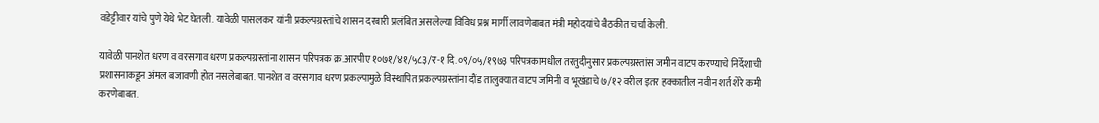वडेट्टीवार यांचे पुणे येथे भेट घेतली. यावेळी पासलकर यांनी प्रकल्पग्रस्तांचे शासन दरबारी प्रलंबित असलेल्या विविध प्रश्न मार्गी लावणेबाबत मंत्री महोदयांचे बैठकीत चर्चा केली.

यावेळी पानशेत धरण व वरसगाव धरण प्रकल्पग्रस्तांना शासन परिपत्रक क्र.आरपीए १०७१/४१/५८३/र-१ दि.०९/०५/१९७३ परिपत्रकामधील तरतुदीनुसार प्रकल्पग्रस्तांस जमीन वाटप करण्याचे निर्देशाची प्रशासनाकडून अंमल बजावणी होत नसलेबाबत. पानशेत व वरसगाव धरण प्रकल्पामुळे विस्थापित प्रकल्पग्रस्तांना दौंड तालुक्यात वाटप जमिनी व भूखंडाचे ७/१२ वरील इतर हक्कातील नवीन शर्त शेरे कमी करणेबाबत.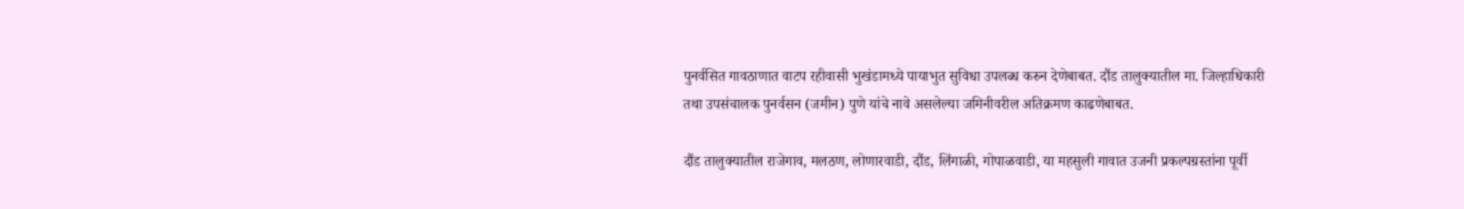पुनर्वसित गावठाणात वाटप रहीवासी भुखंडामध्ये पायाभुत सुविधा उपलब्ध करुन देणेबाबत. दौंड तालुक्यातील मा. जिल्हाधिकारी तथा उपसंचालक पुनर्वसन (जमीन) पुणे यांचे नावे असलेल्या जमिनीवरील अतिक्रमण काढणेबाबत.

दौंड तालुक्यातील राजेगाव, मलठण, लोणारवाडी, दौंड, लिंगाळी, गोपाळवाडी, या महसुली गावात उजनी प्रकल्पग्रस्तांना पूर्वी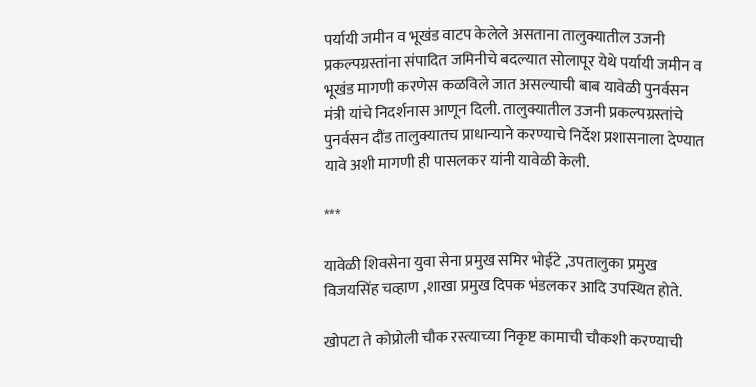पर्यायी जमीन व भूखंड वाटप केलेले असताना तालुक्यातील उजनी प्रकल्पग्रस्तांना संपादित जमिनीचे बदल्यात सोलापूर येथे पर्यायी जमीन व भूखंड मागणी करणेस कळविले जात असल्याची बाब यावेळी पुनर्वसन मंत्री यांचे निदर्शनास आणून दिली. तालुक्यातील उजनी प्रकल्पग्रस्तांचे पुनर्वसन दौंड तालुक्यातच प्राधान्याने करण्याचे निर्देश प्रशासनाला देण्यात यावे अशी मागणी ही पासलकर यांनी यावेळी केली.

***

यावेळी शिवसेना युवा सेना प्रमुख समिर भोईटे ,उपतालुका प्रमुख विजयसिंह चव्हाण ,शाखा प्रमुख दिपक भंडलकर आदि उपस्थित होते.

खोपटा ते कोप्रोली चौक रस्त्याच्या निकृष्ट कामाची चौकशी करण्याची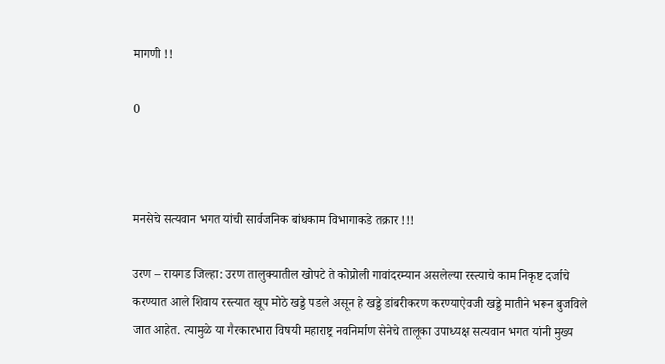मागणी !!

0



मनसेचे सत्यवान भगत यांची सार्वजनिक बांधकाम विभागाकडे तक्रार !!!

उरण – रायगड जिल्हा: उरण तालुक्यातील खोपटे ते कोप्रोली गावांदरम्यान असलेल्या रस्त्याचे काम निकृष्ट दर्जाचे करण्यात आले शिवाय रस्त्यात खूप मोठे खड्डे पडले असून हे खड्डे डांबरीकरण करण्याऐवजी खड्डे मातीने भरून बुजविले जात आहेत. त्यामुळे या गैरकारभारा विषयी महाराष्ट्र नवनिर्माण सेनेचे तालूका उपाध्यक्ष सत्यवान भगत यांनी मुख्य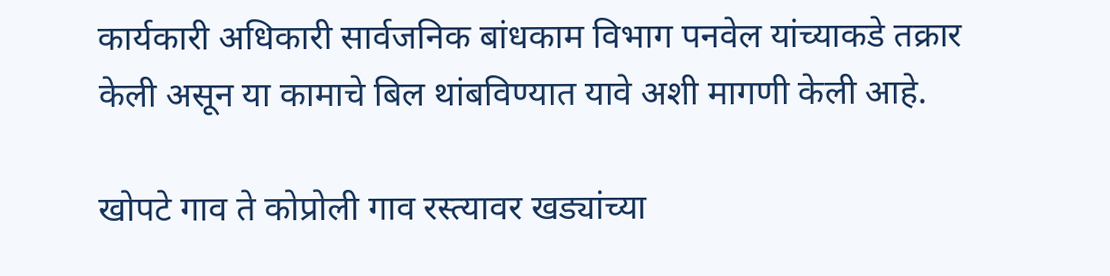कार्यकारी अधिकारी सार्वजनिक बांधकाम विभाग पनवेल यांच्याकडे तक्रार केली असून या कामाचे बिल थांबविण्यात यावे अशी मागणी केली आहे.

खोपटे गाव ते कोप्रोली गाव रस्त्यावर खड्यांच्या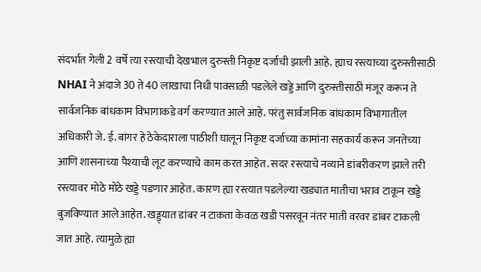संदर्भात गेली 2 वर्षे त्या रस्त्याची देखभाल दुरुस्ती निकृष्ट दर्जाची झाली आहे. ह्याच रस्त्याच्या दुरुस्तीसाठी NHAI ने अंदाजे 30 ते 40 लाखाचा निधी पावसाळी पडलेले खड्डे आणि दुरुस्तीसाठी मंजूर करून ते सार्वजनिक बांधकाम विभागाकडे वर्ग करण्यात आले आहे. परंतु सार्वजनिक बांधकाम विभागातील अधिकारी जे. ई. बांगर हे ठेकेदाराला पाठीशी घालून निकृष्ट दर्जाच्या कामांना सहकार्य करून जनतेच्या आणि शासनाच्या पैश्याची लूट करण्याचे काम करत आहेत. सदर रस्त्याचे नव्याने डांबरीकरण झाले तरी रस्त्यावर मोठे मोठे खड्डे पडणार आहेत. कारण ह्या रस्त्यात पडलेल्या खड्यात मातीचा भराव टाकून खड्डे बुजविण्यात आले आहेत. खड्ड्यात डांबर न टाकता केवळ खडी पसरवून नंतर माती वरवर डांबर टाकली जात आहे. त्यामुळे ह्या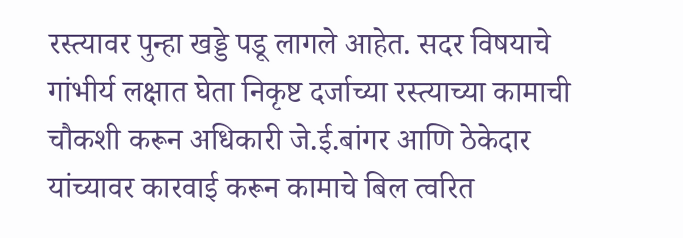रस्त्यावर पुन्हा खड्डे पडू लागले आहेत. सदर विषयाचे गांभीर्य लक्षात घेता निकृष्ट दर्जाच्या रस्त्याच्या कामाची चौकशी करून अधिकारी जे.ई.बांगर आणि ठेकेदार यांच्यावर कारवाई करून कामाचे बिल त्वरित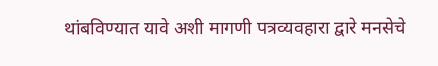थांबविण्यात यावे अशी मागणी पत्रव्यवहारा द्वारे मनसेचे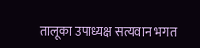तालूका उपाध्यक्ष सत्यवान भगत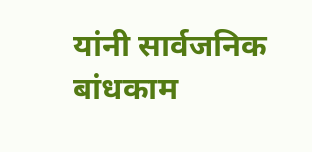यांनी सार्वजनिक बांधकाम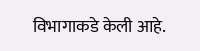विभागाकडे केली आहे.